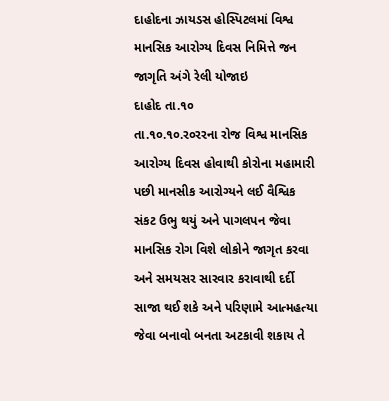દાહોદના ઝાયડસ હોસ્પિટલમાં વિશ્વ માનસિક આરોગ્ય દિવસ નિમિત્તે જન જાગૃતિ અંગે રેલી યોજાઇ
દાહોદ તા.૧૦
તા.૧૦.૧૦.ર૦રરના રોજ વિશ્વ માનસિક આરોગ્ય દિવસ હોવાથી કોરોના મહામારી પછી માનસીક આરોગ્યને લઈ વૈશ્વિક સંકટ ઉભુ થયું અને પાગલપન જેવા માનસિક રોગ વિશે લોકોને જાગૃત કરવા અને સમયસર સારવાર કરાવાથી દર્દી સાજા થઈ શકે અને પરિણામે આત્મહત્યા જેવા બનાવો બનતા અટકાવી શકાય તે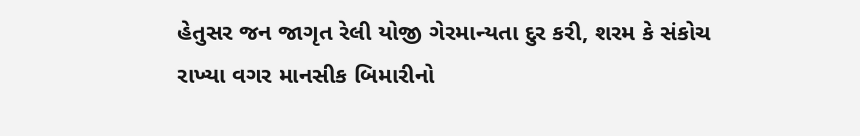હેતુસર જન જાગૃત રેલી યોજી ગેરમાન્યતા દુર કરી, શરમ કે સંકોચ રાખ્યા વગર માનસીક બિમારીનો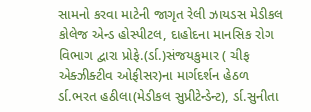સામનો કરવા માટેની જાગૃત રેલી ઝાયડસ મેડીકલ કોલેજ એન્ડ હોસ્પીટલ, દાહોદના માનસિક રોગ વિભાગ દ્વારા પ્રોફે.(ર્ડા.)સંજયકુમાર ( ચીફ એક્ઝીક્ટીવ ઓફીસર)ના માર્ગદર્શન હેઠળ ર્ડા.ભરત હઠીલા(મેડીકલ સુપ્રીટેન્ડેન્ટ), ર્ડા.સુનીતા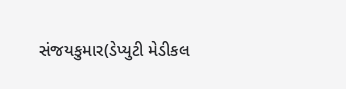સંજયકુમાર(ડેપ્યુટી મેડીકલ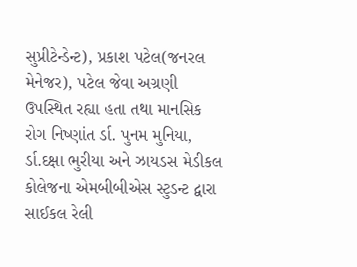સુપ્રીટેન્ડેન્ટ), પ્રકાશ પટેલ(જનરલ મેનેજર), પટેલ જેવા અગ્રણી ઉપસ્થિત રહ્યા હતા તથા માનસિક રોગ નિષ્ણાંત ર્ડા. પુનમ મુનિયા, ર્ડા.દક્ષા ભુરીયા અને ઝાયડસ મેડીકલ કોલેજના એમબીબીએસ સ્ટુડન્ટ દ્વારા સાઈકલ રેલી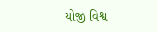યોજી વિશ્વ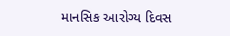માનસિક આરોગ્ય દિવસ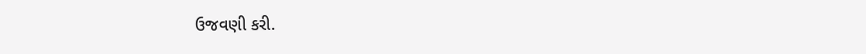ઉજવણી કરી.